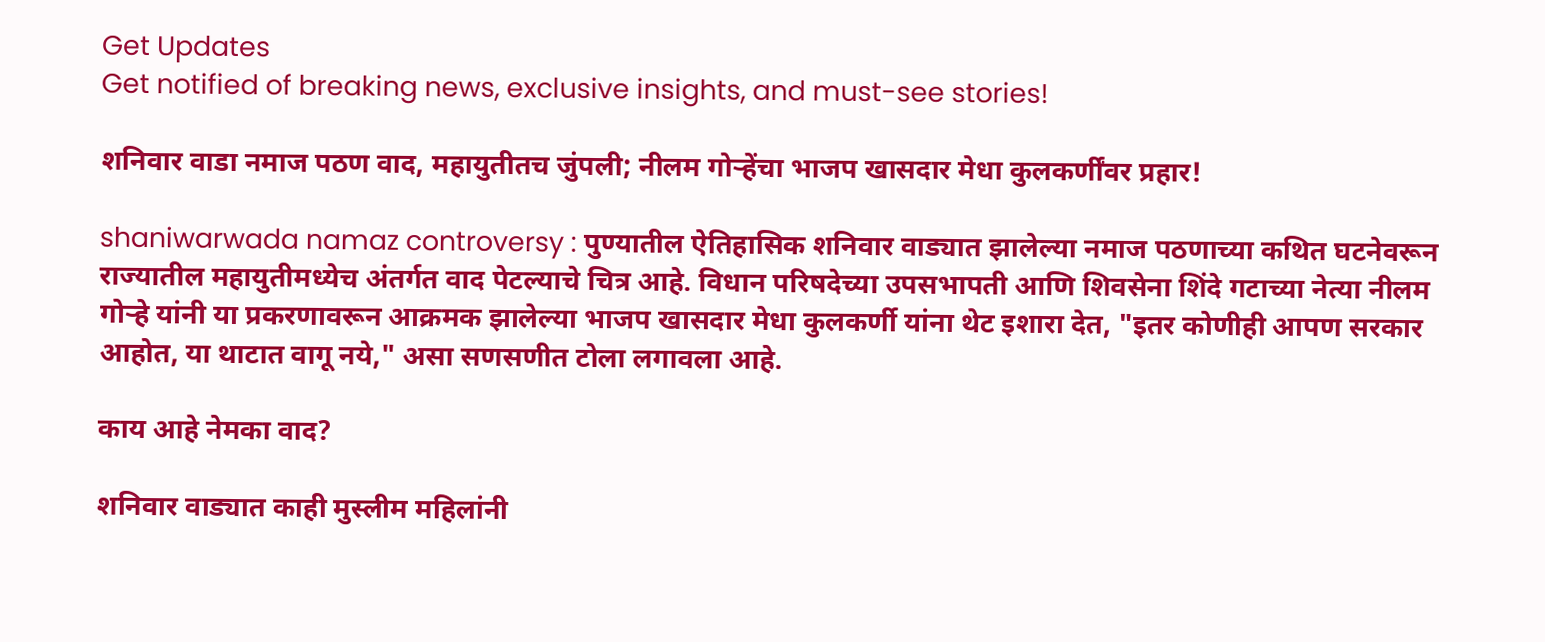Get Updates
Get notified of breaking news, exclusive insights, and must-see stories!

शनिवार वाडा नमाज पठण वाद, महायुतीतच जुंपली; नीलम गोऱ्हेंचा भाजप खासदार मेधा कुलकर्णींवर प्रहार!

shaniwarwada namaz controversy : पुण्यातील ऐतिहासिक शनिवार वाड्यात झालेल्या नमाज पठणाच्या कथित घटनेवरून राज्यातील महायुतीमध्येच अंतर्गत वाद पेटल्याचे चित्र आहे. विधान परिषदेच्या उपसभापती आणि शिवसेना शिंदे गटाच्या नेत्या नीलम गोऱ्हे यांनी या प्रकरणावरून आक्रमक झालेल्या भाजप खासदार मेधा कुलकर्णी यांना थेट इशारा देत, "इतर कोणीही आपण सरकार आहोत, या थाटात वागू नये," असा सणसणीत टोला लगावला आहे.

काय आहे नेमका वाद?

शनिवार वाड्यात काही मुस्लीम महिलांनी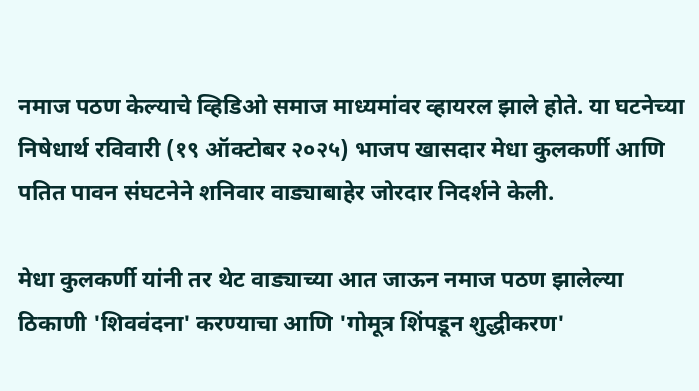नमाज पठण केल्याचे व्हिडिओ समाज माध्यमांवर व्हायरल झाले होते. या घटनेच्या निषेधार्थ रविवारी (१९ ऑक्टोबर २०२५) भाजप खासदार मेधा कुलकर्णी आणि पतित पावन संघटनेने शनिवार वाड्याबाहेर जोरदार निदर्शने केली.

मेधा कुलकर्णी यांनी तर थेट वाड्याच्या आत जाऊन नमाज पठण झालेल्या ठिकाणी 'शिववंदना' करण्याचा आणि 'गोमूत्र शिंपडून शुद्धीकरण'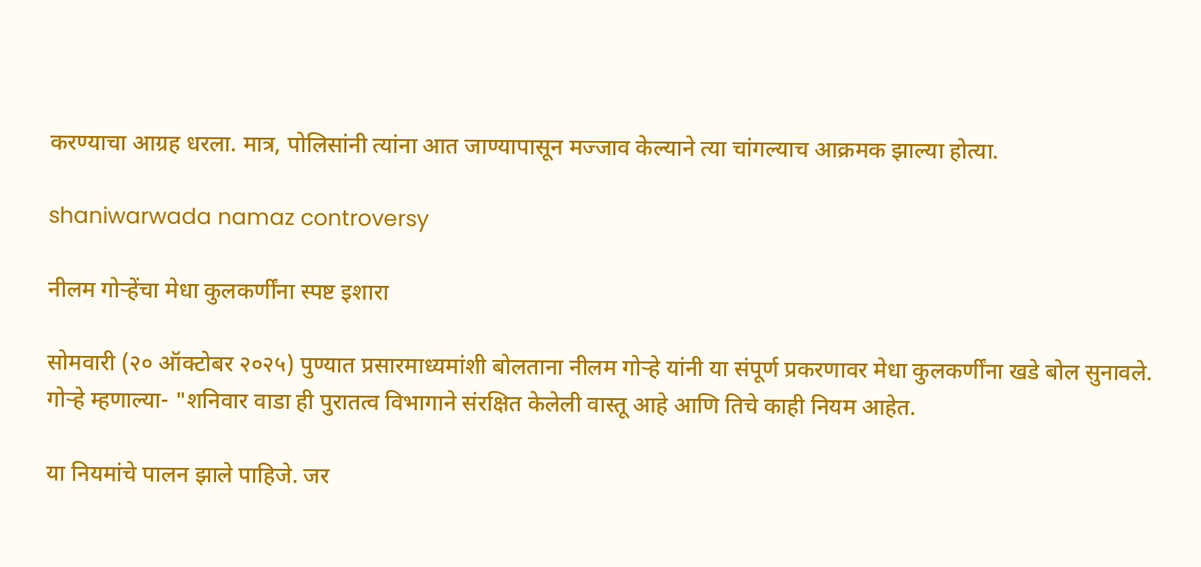करण्याचा आग्रह धरला. मात्र, पोलिसांनी त्यांना आत जाण्यापासून मज्जाव केल्याने त्या चांगल्याच आक्रमक झाल्या होत्या.

shaniwarwada namaz controversy

नीलम गोऱ्हेंचा मेधा कुलकर्णींना स्पष्ट इशारा

सोमवारी (२० ऑक्टोबर २०२५) पुण्यात प्रसारमाध्यमांशी बोलताना नीलम गोऱ्हे यांनी या संपूर्ण प्रकरणावर मेधा कुलकर्णींना खडे बोल सुनावले. गोऱ्हे म्हणाल्या- "शनिवार वाडा ही पुरातत्व विभागाने संरक्षित केलेली वास्तू आहे आणि तिचे काही नियम आहेत.

या नियमांचे पालन झाले पाहिजे. जर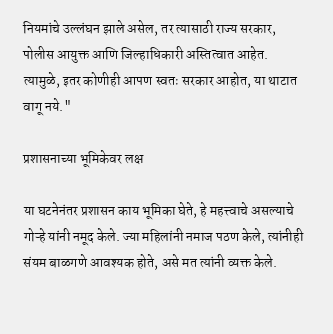नियमांचे उल्लंघन झाले असेल, तर त्यासाठी राज्य सरकार, पोलीस आयुक्त आणि जिल्हाधिकारी अस्तित्वात आहेत. त्यामुळे, इतर कोणीही आपण स्वतः सरकार आहोत, या थाटात वागू नये."

प्रशासनाच्या भूमिकेवर लक्ष

या घटनेनंतर प्रशासन काय भूमिका घेते, हे महत्त्वाचे असल्याचे गोऱ्हे यांनी नमूद केले. ज्या महिलांनी नमाज पठण केले, त्यांनीही संयम बाळगणे आवश्यक होते, असे मत त्यांनी व्यक्त केले.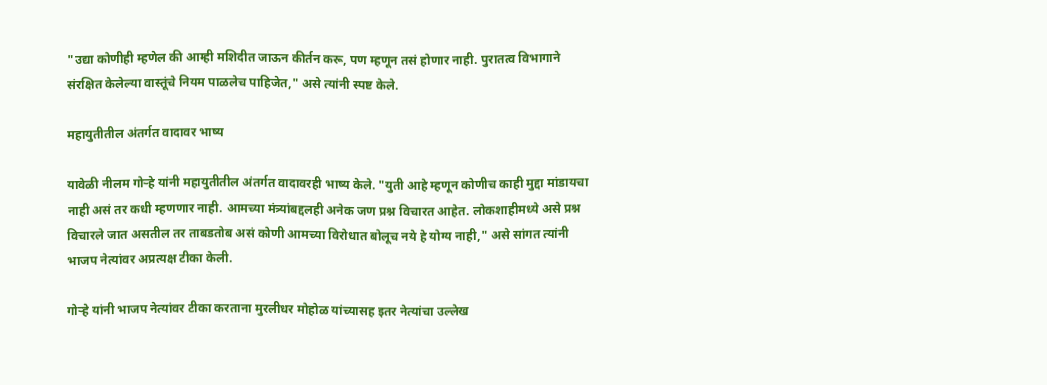"उद्या कोणीही म्हणेल की आम्ही मशिदीत जाऊन कीर्तन करू, पण म्हणून तसं होणार नाही. पुरातत्व विभागाने संरक्षित केलेल्या वास्तूंचे नियम पाळलेच पाहिजेत," असे त्यांनी स्पष्ट केले.

महायुतीतील अंतर्गत वादावर भाष्य

यावेळी नीलम गोऱ्हे यांनी महायुतीतील अंतर्गत वादावरही भाष्य केले. "युती आहे म्हणून कोणीच काही मुद्दा मांडायचा नाही असं तर कधी म्हणणार नाही. आमच्या मंत्र्यांबद्दलही अनेक जण प्रश्न विचारत आहेत. लोकशाहीमध्ये असे प्रश्न विचारले जात असतील तर ताबडतोब असं कोणी आमच्या विरोधात बोलूच नये हे योग्य नाही," असे सांगत त्यांनी भाजप नेत्यांवर अप्रत्यक्ष टीका केली.

गोऱ्हे यांनी भाजप नेत्यांवर टीका करताना मुरलीधर मोहोळ यांच्यासह इतर नेत्यांचा उल्लेख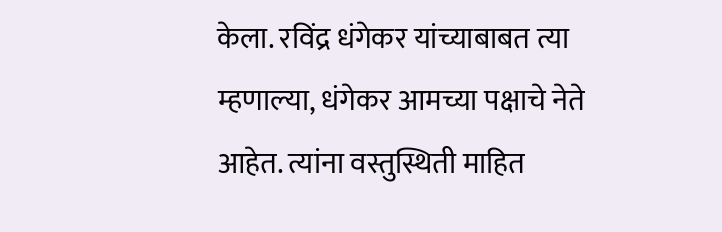केला. रविंद्र धंगेकर यांच्याबाबत त्या म्हणाल्या, धंगेकर आमच्या पक्षाचे नेते आहेत. त्यांना वस्तुस्थिती माहित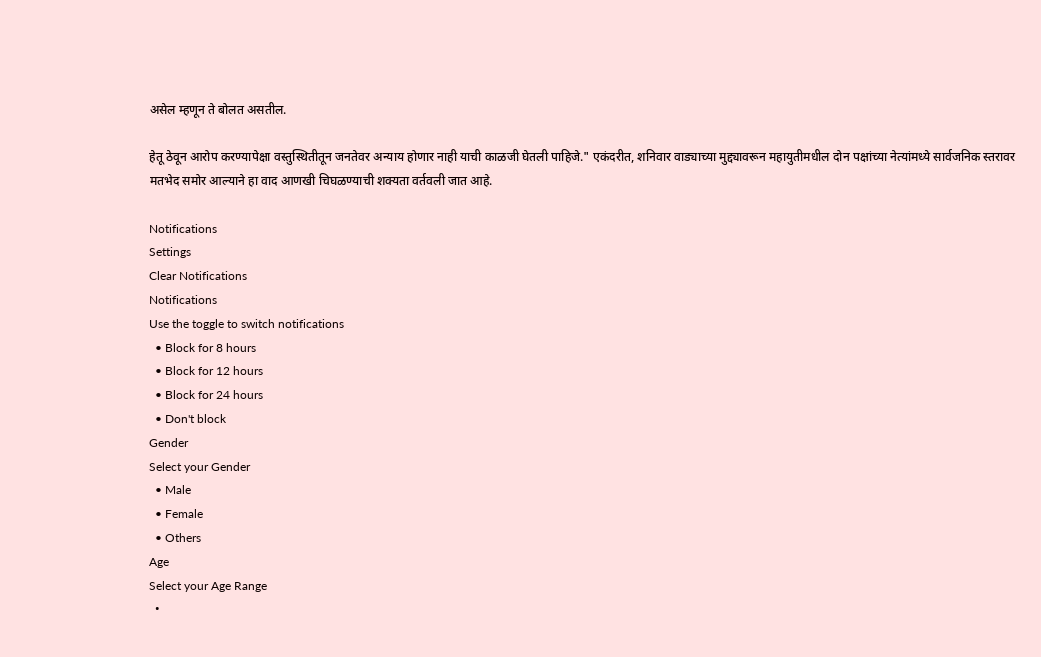असेल म्हणून ते बोलत असतील.

हेतू ठेवून आरोप करण्यापेक्षा वस्तुस्थितीतून जनतेवर अन्याय होणार नाही याची काळजी घेतली पाहिजे." एकंदरीत, शनिवार वाड्याच्या मुद्द्यावरून महायुतीमधील दोन पक्षांच्या नेत्यांमध्ये सार्वजनिक स्तरावर मतभेद समोर आल्याने हा वाद आणखी चिघळण्याची शक्यता वर्तवली जात आहे.

Notifications
Settings
Clear Notifications
Notifications
Use the toggle to switch notifications
  • Block for 8 hours
  • Block for 12 hours
  • Block for 24 hours
  • Don't block
Gender
Select your Gender
  • Male
  • Female
  • Others
Age
Select your Age Range
  •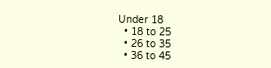Under 18
  • 18 to 25
  • 26 to 35
  • 36 to 45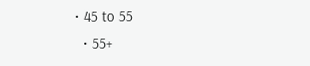• 45 to 55
  • 55+